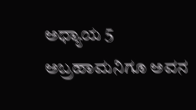ಅಧ್ಯಾಯ 5
ಅಬ್ರಹಾಮನಿಗೂ ಅವನ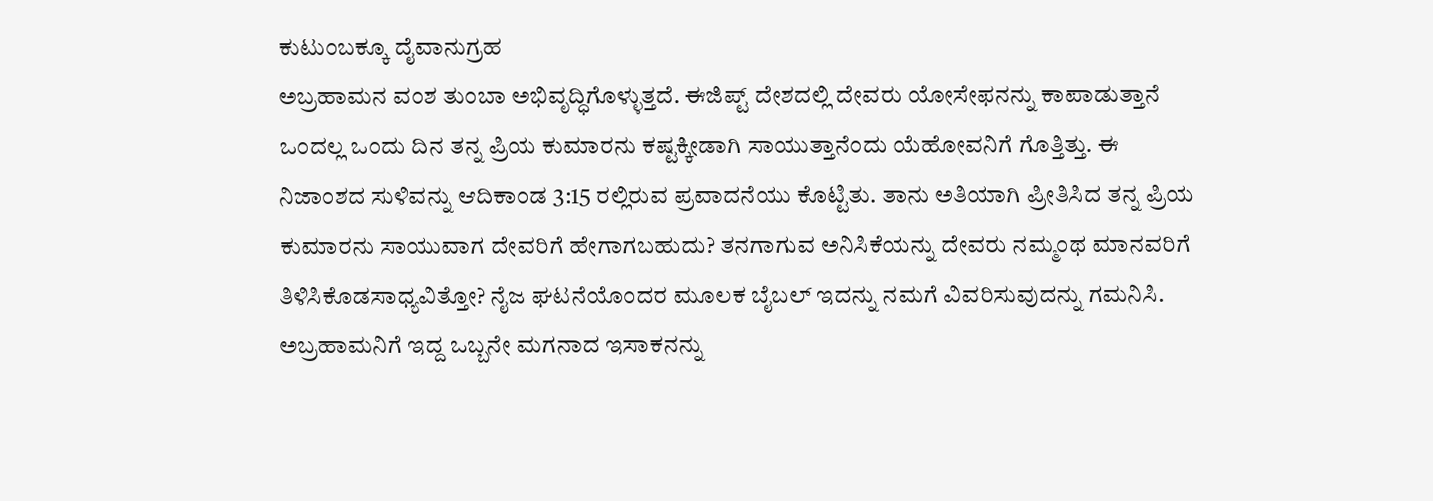ಕುಟುಂಬಕ್ಕೂ ದೈವಾನುಗ್ರಹ
ಅಬ್ರಹಾಮನ ವಂಶ ತುಂಬಾ ಅಭಿವೃದ್ಧಿಗೊಳ್ಳುತ್ತದೆ. ಈಜಿಪ್ಟ್ ದೇಶದಲ್ಲಿ ದೇವರು ಯೋಸೇಫನನ್ನು ಕಾಪಾಡುತ್ತಾನೆ
ಒಂದಲ್ಲ ಒಂದು ದಿನ ತನ್ನ ಪ್ರಿಯ ಕುಮಾರನು ಕಷ್ಟಕ್ಕೀಡಾಗಿ ಸಾಯುತ್ತಾನೆಂದು ಯೆಹೋವನಿಗೆ ಗೊತ್ತಿತ್ತು. ಈ ನಿಜಾಂಶದ ಸುಳಿವನ್ನು ಆದಿಕಾಂಡ 3:15 ರಲ್ಲಿರುವ ಪ್ರವಾದನೆಯು ಕೊಟ್ಟಿತು. ತಾನು ಅತಿಯಾಗಿ ಪ್ರೀತಿಸಿದ ತನ್ನ ಪ್ರಿಯ ಕುಮಾರನು ಸಾಯುವಾಗ ದೇವರಿಗೆ ಹೇಗಾಗಬಹುದು? ತನಗಾಗುವ ಅನಿಸಿಕೆಯನ್ನು ದೇವರು ನಮ್ಮಂಥ ಮಾನವರಿಗೆ ತಿಳಿಸಿಕೊಡಸಾಧ್ಯವಿತ್ತೋ? ನೈಜ ಘಟನೆಯೊಂದರ ಮೂಲಕ ಬೈಬಲ್ ಇದನ್ನು ನಮಗೆ ವಿವರಿಸುವುದನ್ನು ಗಮನಿಸಿ. ಅಬ್ರಹಾಮನಿಗೆ ಇದ್ದ ಒಬ್ಬನೇ ಮಗನಾದ ಇಸಾಕನನ್ನು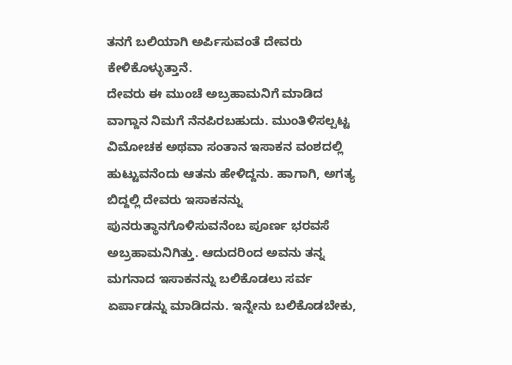ತನಗೆ ಬಲಿಯಾಗಿ ಅರ್ಪಿಸುವಂತೆ ದೇವರು ಕೇಳಿಕೊಳ್ಳುತ್ತಾನೆ.
ದೇವರು ಈ ಮುಂಚೆ ಅಬ್ರಹಾಮನಿಗೆ ಮಾಡಿದ ವಾಗ್ದಾನ ನಿಮಗೆ ನೆನಪಿರಬಹುದು. ಮುಂತಿಳಿಸಲ್ಪಟ್ಟ ವಿಮೋಚಕ ಅಥವಾ ಸಂತಾನ ಇಸಾಕನ ವಂಶದಲ್ಲಿ ಹುಟ್ಟುವನೆಂದು ಆತನು ಹೇಳಿದ್ದನು. ಹಾಗಾಗಿ, ಅಗತ್ಯ ಬಿದ್ದಲ್ಲಿ ದೇವರು ಇಸಾಕನನ್ನು ಪುನರುತ್ಥಾನಗೊಳಿಸುವನೆಂಬ ಪೂರ್ಣ ಭರವಸೆ ಅಬ್ರಹಾಮನಿಗಿತ್ತು. ಆದುದರಿಂದ ಅವನು ತನ್ನ ಮಗನಾದ ಇಸಾಕನನ್ನು ಬಲಿಕೊಡಲು ಸರ್ವ ಏರ್ಪಾಡನ್ನು ಮಾಡಿದನು. ಇನ್ನೇನು ಬಲಿಕೊಡಬೇಕು,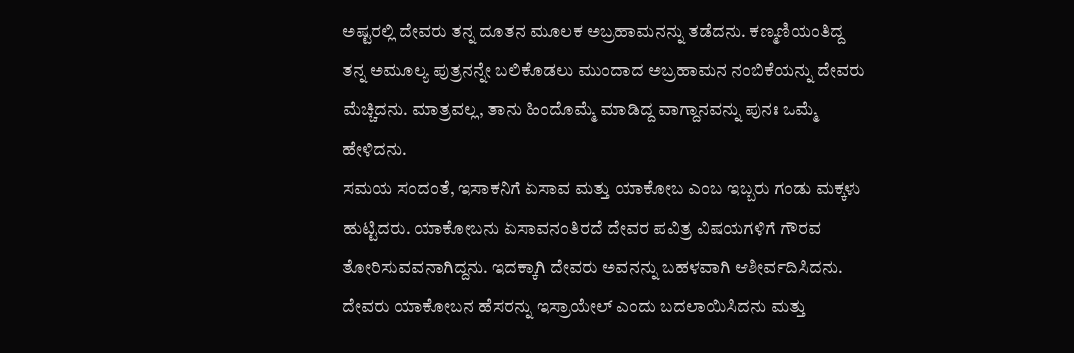ಅಷ್ಟರಲ್ಲಿ ದೇವರು ತನ್ನ ದೂತನ ಮೂಲಕ ಅಬ್ರಹಾಮನನ್ನು ತಡೆದನು. ಕಣ್ಮಣಿಯಂತಿದ್ದ ತನ್ನ ಅಮೂಲ್ಯ ಪುತ್ರನನ್ನೇ ಬಲಿಕೊಡಲು ಮುಂದಾದ ಅಬ್ರಹಾಮನ ನಂಬಿಕೆಯನ್ನು ದೇವರು ಮೆಚ್ಚಿದನು. ಮಾತ್ರವಲ್ಲ, ತಾನು ಹಿಂದೊಮ್ಮೆ ಮಾಡಿದ್ದ ವಾಗ್ದಾನವನ್ನು ಪುನಃ ಒಮ್ಮೆ ಹೇಳಿದನು.
ಸಮಯ ಸಂದಂತೆ, ಇಸಾಕನಿಗೆ ಏಸಾವ ಮತ್ತು ಯಾಕೋಬ ಎಂಬ ಇಬ್ಬರು ಗಂಡು ಮಕ್ಕಳು ಹುಟ್ಟಿದರು. ಯಾಕೋಬನು ಏಸಾವನಂತಿರದೆ ದೇವರ ಪವಿತ್ರ ವಿಷಯಗಳಿಗೆ ಗೌರವ ತೋರಿಸುವವನಾಗಿದ್ದನು. ಇದಕ್ಕಾಗಿ ದೇವರು ಅವನನ್ನು ಬಹಳವಾಗಿ ಆಶೀರ್ವದಿಸಿದನು. ದೇವರು ಯಾಕೋಬನ ಹೆಸರನ್ನು ಇಸ್ರಾಯೇಲ್ ಎಂದು ಬದಲಾಯಿಸಿದನು ಮತ್ತು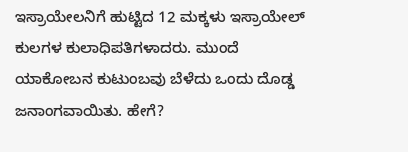ಇಸ್ರಾಯೇಲನಿಗೆ ಹುಟ್ಟಿದ 12 ಮಕ್ಕಳು ಇಸ್ರಾಯೇಲ್ ಕುಲಗಳ ಕುಲಾಧಿಪತಿಗಳಾದರು. ಮುಂದೆ ಯಾಕೋಬನ ಕುಟುಂಬವು ಬೆಳೆದು ಒಂದು ದೊಡ್ಡ ಜನಾಂಗವಾಯಿತು. ಹೇಗೆ?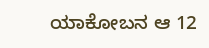ಯಾಕೋಬನ ಆ 12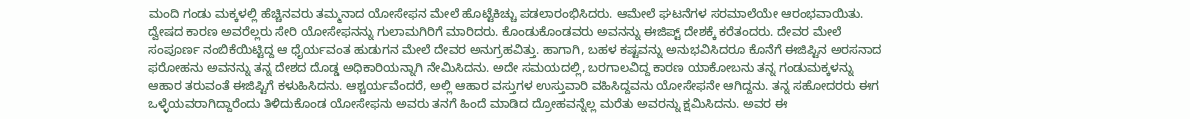ಮಂದಿ ಗಂಡು ಮಕ್ಕಳಲ್ಲಿ ಹೆಚ್ಚಿನವರು ತಮ್ಮನಾದ ಯೋಸೇಫನ ಮೇಲೆ ಹೊಟ್ಟೆಕಿಚ್ಚು ಪಡಲಾರಂಭಿಸಿದರು. ಆಮೇಲೆ ಘಟನೆಗಳ ಸರಮಾಲೆಯೇ ಆರಂಭವಾಯಿತು. ದ್ವೇಷದ ಕಾರಣ ಅವರೆಲ್ಲರು ಸೇರಿ ಯೋಸೇಫನನ್ನು ಗುಲಾಮಗಿರಿಗೆ ಮಾರಿದರು. ಕೊಂಡುಕೊಂಡವರು ಅವನನ್ನು ಈಜಿಪ್ಟ್ ದೇಶಕ್ಕೆ ಕರೆತಂದರು. ದೇವರ ಮೇಲೆ ಸಂಪೂರ್ಣ ನಂಬಿಕೆಯಿಟ್ಟಿದ್ದ ಆ ಧೈರ್ಯವಂತ ಹುಡುಗನ ಮೇಲೆ ದೇವರ ಅನುಗ್ರಹವಿತ್ತು. ಹಾಗಾಗಿ, ಬಹಳ ಕಷ್ಟವನ್ನು ಅನುಭವಿಸಿದರೂ ಕೊನೆಗೆ ಈಜಿಪ್ಟಿನ ಅರಸನಾದ ಫರೋಹನು ಅವನನ್ನು ತನ್ನ ದೇಶದ ದೊಡ್ಡ ಅಧಿಕಾರಿಯನ್ನಾಗಿ ನೇಮಿಸಿದನು. ಅದೇ ಸಮಯದಲ್ಲಿ, ಬರಗಾಲವಿದ್ದ ಕಾರಣ ಯಾಕೋಬನು ತನ್ನ ಗಂಡುಮಕ್ಕಳನ್ನು ಆಹಾರ ತರುವಂತೆ ಈಜಿಪ್ಟಿಗೆ ಕಳುಹಿಸಿದನು. ಆಶ್ಚರ್ಯವೆಂದರೆ, ಅಲ್ಲಿ ಆಹಾರ ವಸ್ತುಗಳ ಉಸ್ತುವಾರಿ ವಹಿಸಿದ್ದವನು ಯೋಸೇಫನೇ ಆಗಿದ್ದನು. ತನ್ನ ಸಹೋದರರು ಈಗ ಒಳ್ಳೆಯವರಾಗಿದ್ದಾರೆಂದು ತಿಳಿದುಕೊಂಡ ಯೋಸೇಫನು ಅವರು ತನಗೆ ಹಿಂದೆ ಮಾಡಿದ ದ್ರೋಹವನ್ನೆಲ್ಲ ಮರೆತು ಅವರನ್ನು ಕ್ಷಮಿಸಿದನು. ಅವರ ಈ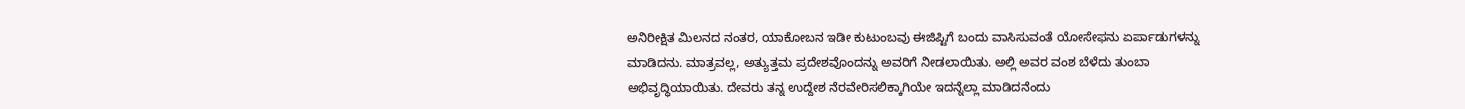ಅನಿರೀಕ್ಷಿತ ಮಿಲನದ ನಂತರ, ಯಾಕೋಬನ ಇಡೀ ಕುಟುಂಬವು ಈಜಿಪ್ಟಿಗೆ ಬಂದು ವಾಸಿಸುವಂತೆ ಯೋಸೇಫನು ಏರ್ಪಾಡುಗಳನ್ನು ಮಾಡಿದನು. ಮಾತ್ರವಲ್ಲ, ಅತ್ಯುತ್ತಮ ಪ್ರದೇಶವೊಂದನ್ನು ಅವರಿಗೆ ನೀಡಲಾಯಿತು. ಅಲ್ಲಿ ಅವರ ವಂಶ ಬೆಳೆದು ತುಂಬಾ ಅಭಿವೃದ್ಧಿಯಾಯಿತು. ದೇವರು ತನ್ನ ಉದ್ದೇಶ ನೆರವೇರಿಸಲಿಕ್ಕಾಗಿಯೇ ಇದನ್ನೆಲ್ಲಾ ಮಾಡಿದನೆಂದು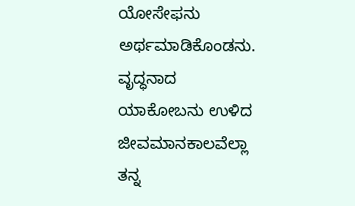ಯೋಸೇಫನು ಅರ್ಥಮಾಡಿಕೊಂಡನು.
ವೃದ್ಧನಾದ ಯಾಕೋಬನು ಉಳಿದ ಜೀವಮಾನಕಾಲವೆಲ್ಲಾ ತನ್ನ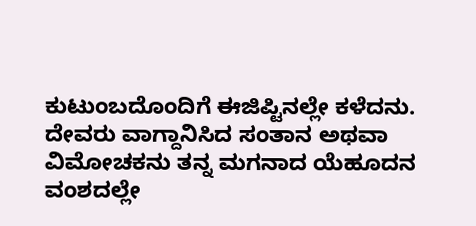ಕುಟುಂಬದೊಂದಿಗೆ ಈಜಿಪ್ಟಿನಲ್ಲೇ ಕಳೆದನು. ದೇವರು ವಾಗ್ದಾನಿಸಿದ ಸಂತಾನ ಅಥವಾ ವಿಮೋಚಕನು ತನ್ನ ಮಗನಾದ ಯೆಹೂದನ ವಂಶದಲ್ಲೇ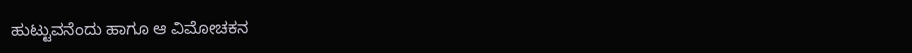ಹುಟ್ಟುವನೆಂದು ಹಾಗೂ ಆ ವಿಮೋಚಕನ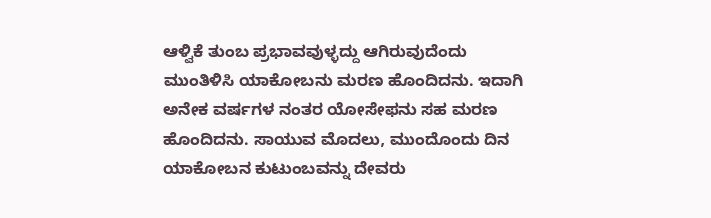ಆಳ್ವಿಕೆ ತುಂಬ ಪ್ರಭಾವವುಳ್ಳದ್ದು ಆಗಿರುವುದೆಂದು ಮುಂತಿಳಿಸಿ ಯಾಕೋಬನು ಮರಣ ಹೊಂದಿದನು. ಇದಾಗಿ ಅನೇಕ ವರ್ಷಗಳ ನಂತರ ಯೋಸೇಫನು ಸಹ ಮರಣ ಹೊಂದಿದನು. ಸಾಯುವ ಮೊದಲು, ಮುಂದೊಂದು ದಿನ ಯಾಕೋಬನ ಕುಟುಂಬವನ್ನು ದೇವರು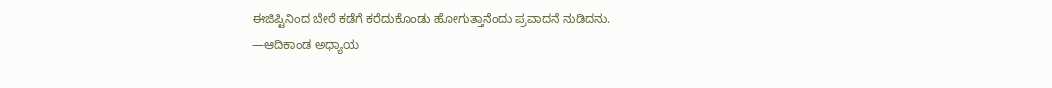ಈಜಿಪ್ಟಿನಿಂದ ಬೇರೆ ಕಡೆಗೆ ಕರೆದುಕೊಂಡು ಹೋಗುತ್ತಾನೆಂದು ಪ್ರವಾದನೆ ನುಡಿದನು.
—ಆದಿಕಾಂಡ ಅಧ್ಯಾಯ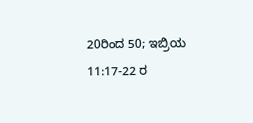20ರಿಂದ 50; ಇಬ್ರಿಯ 11:17-22 ರ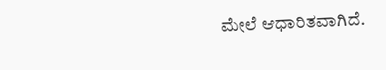ಮೇಲೆ ಆಧಾರಿತವಾಗಿದೆ.